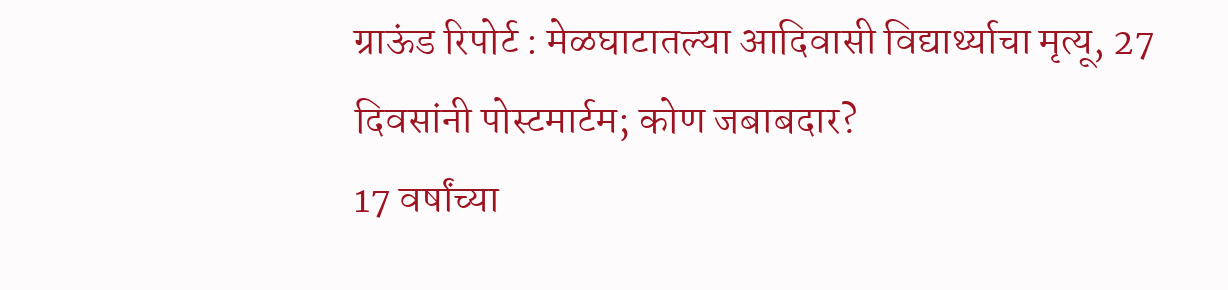ग्राऊंड रिपोर्ट : मेळघाटातल्या आदिवासी विद्यार्थ्याचा मृत्यू, 27 दिवसांनी पोस्टमार्टम; कोण जबाबदार?
17 वर्षांच्या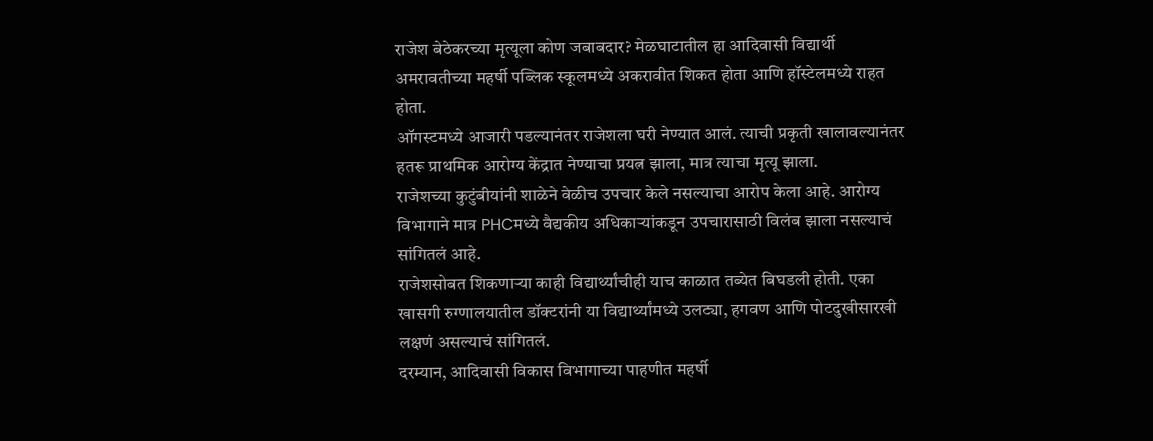राजेश बेठेकरच्या मृत्यूला कोण जबाबदार? मेळघाटातील हा आदिवासी विद्यार्थी अमरावतीच्या महर्षी पब्लिक स्कूलमध्ये अकरावीत शिकत होता आणि हॉस्टेलमध्ये राहत होता.
ऑगस्टमध्ये आजारी पडल्यानंतर राजेशला घरी नेण्यात आलं. त्याची प्रकृती खालावल्यानंतर हतरू प्राथमिक आरोग्य केंद्रात नेण्याचा प्रयत्न झाला, मात्र त्याचा मृत्यू झाला.
राजेशच्या कुटुंबीयांनी शाळेने वेळीच उपचार केले नसल्याचा आरोप केला आहे. आरोग्य विभागाने मात्र PHCमध्ये वैद्यकीय अधिकाऱ्यांकडून उपचारासाठी विलंब झाला नसल्याचं सांगितलं आहे.
राजेशसोबत शिकणाऱ्या काही विद्यार्थ्यांचीही याच काळात तब्येत बिघडली होती. एका खासगी रुग्णालयातील डॉक्टरांनी या विद्यार्थ्यांमध्ये उलट्या, हगवण आणि पोटदुखीसारखी लक्षणं असल्याचं सांगितलं.
दरम्यान, आदिवासी विकास विभागाच्या पाहणीत महर्षी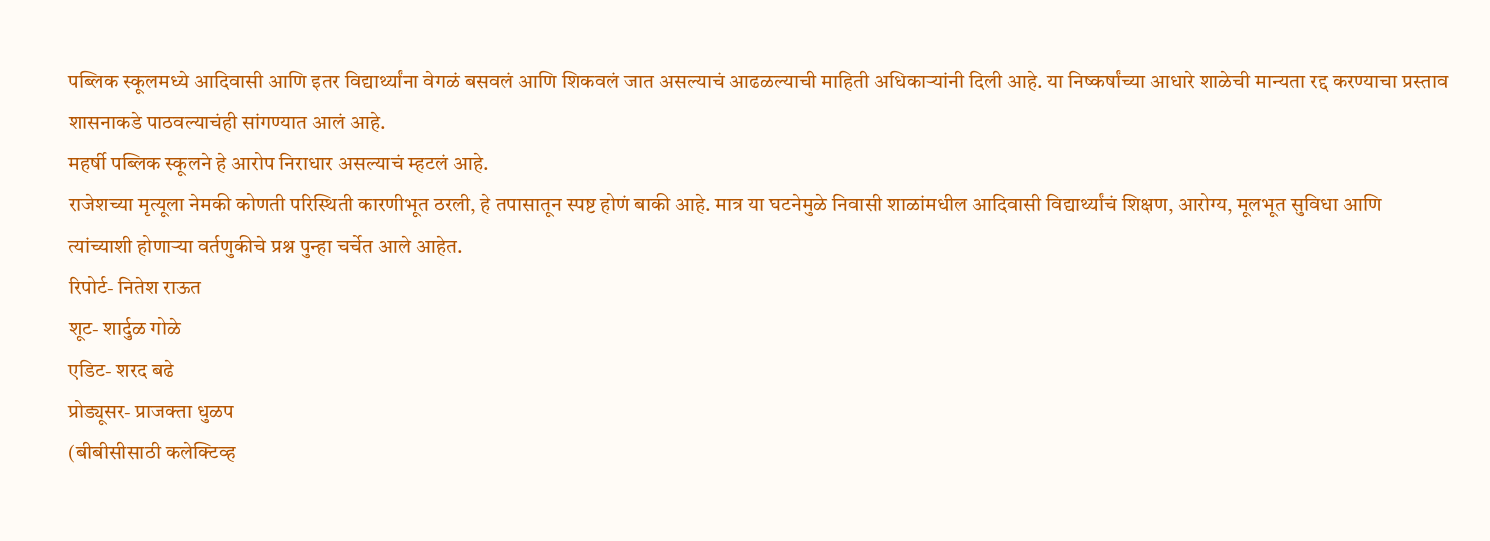पब्लिक स्कूलमध्ये आदिवासी आणि इतर विद्यार्थ्यांना वेगळं बसवलं आणि शिकवलं जात असल्याचं आढळल्याची माहिती अधिकाऱ्यांनी दिली आहे. या निष्कर्षांच्या आधारे शाळेची मान्यता रद्द करण्याचा प्रस्ताव शासनाकडे पाठवल्याचंही सांगण्यात आलं आहे.
महर्षी पब्लिक स्कूलने हे आरोप निराधार असल्याचं म्हटलं आहे.
राजेशच्या मृत्यूला नेमकी कोणती परिस्थिती कारणीभूत ठरली, हे तपासातून स्पष्ट होणं बाकी आहे. मात्र या घटनेमुळे निवासी शाळांमधील आदिवासी विद्यार्थ्यांचं शिक्षण, आरोग्य, मूलभूत सुविधा आणि त्यांच्याशी होणाऱ्या वर्तणुकीचे प्रश्न पुन्हा चर्चेत आले आहेत.
रिपोर्ट- नितेश राऊत
शूट- शार्दुळ गोळे
एडिट- शरद बढे
प्रोड्यूसर- प्राजक्ता धुळप
(बीबीसीसाठी कलेक्टिव्ह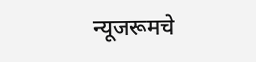न्यूजरूमचे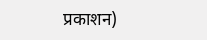प्रकाशन)